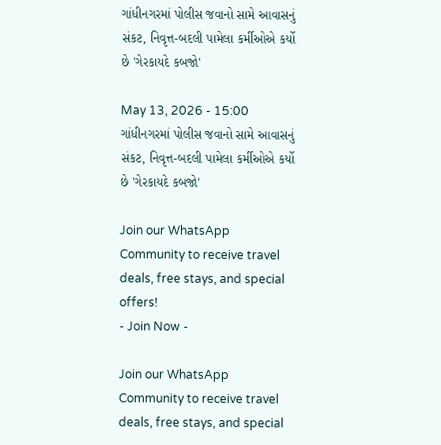ગાંધીનગરમાં પોલીસ જવાનો સામે આવાસનું સંકટ, નિવૃત્ત-બદલી પામેલા કર્મીઓએ કર્યો છે 'ગેરકાયદે કબજો'

May 13, 2026 - 15:00
ગાંધીનગરમાં પોલીસ જવાનો સામે આવાસનું સંકટ, નિવૃત્ત-બદલી પામેલા કર્મીઓએ કર્યો છે 'ગેરકાયદે કબજો'

Join our WhatsApp Community to receive travel deals, free stays, and special offers!
- Join Now -

Join our WhatsApp Community to receive travel deals, free stays, and special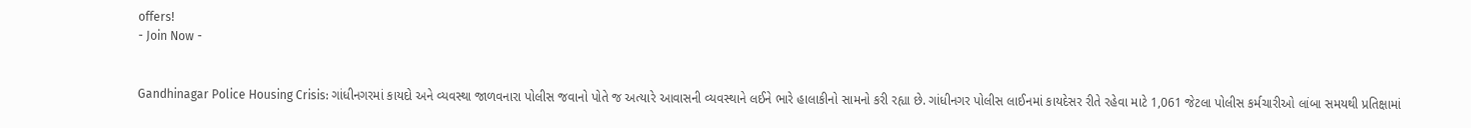offers!
- Join Now -


Gandhinagar Police Housing Crisis: ગાંધીનગરમાં કાયદો અને વ્યવસ્થા જાળવનારા પોલીસ જવાનો પોતે જ અત્યારે આવાસની વ્યવસ્થાને લઈને ભારે હાલાકીનો સામનો કરી રહ્યા છે. ગાંધીનગર પોલીસ લાઈનમાં કાયદેસર રીતે રહેવા માટે 1,061 જેટલા પોલીસ કર્મચારીઓ લાંબા સમયથી પ્રતિક્ષામાં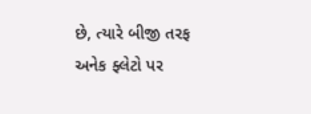છે, ત્યારે બીજી તરફ અનેક ફ્લેટો પર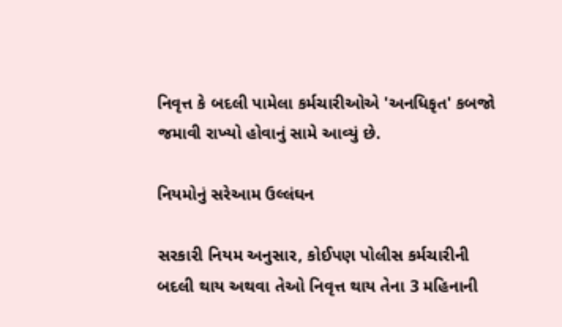નિવૃત્ત કે બદલી પામેલા કર્મચારીઓએ 'અનધિકૃત' કબજો જમાવી રાખ્યો હોવાનું સામે આવ્યું છે.

નિયમોનું સરેઆમ ઉલ્લંઘન

સરકારી નિયમ અનુસાર, કોઈપણ પોલીસ કર્મચારીની બદલી થાય અથવા તેઓ નિવૃત્ત થાય તેના 3 મહિનાની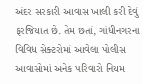અંદર સરકારી આવાસ ખાલી કરી દેવું ફરજિયાત છે. તેમ છતાં, ગાંધીનગરના વિવિધ સેક્ટરોમાં આવેલા પોલીસ આવાસોમાં અનેક પરિવારો નિયમ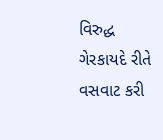વિરુદ્ધ ગેરકાયદે રીતે વસવાટ કરી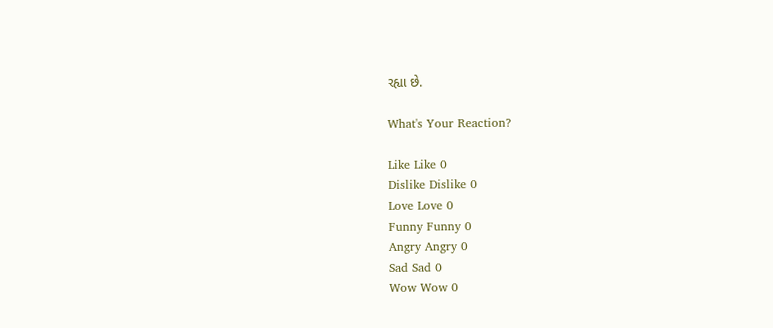રહ્યા છે.

What's Your Reaction?

Like Like 0
Dislike Dislike 0
Love Love 0
Funny Funny 0
Angry Angry 0
Sad Sad 0
Wow Wow 0